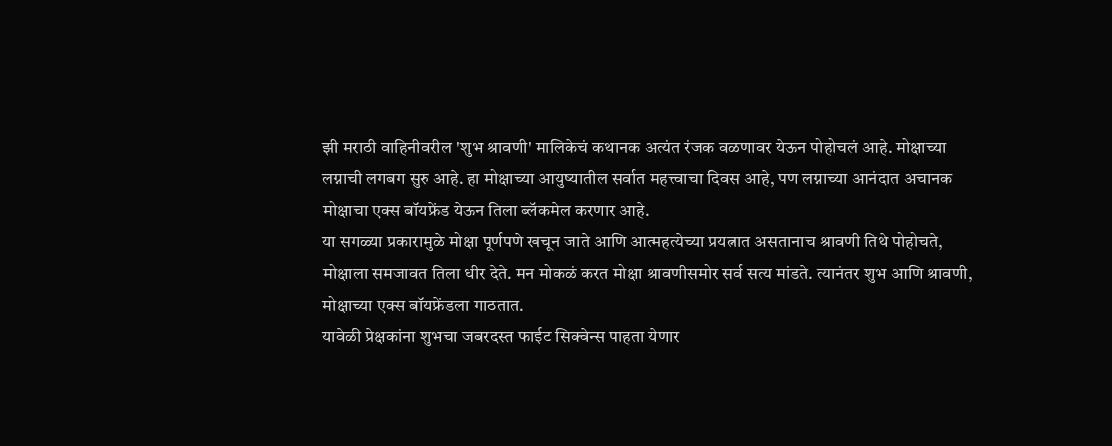झी मराठी वाहिनीवरील 'शुभ श्रावणी' मालिकेचं कथानक अत्यंत रंजक वळणावर येऊन पोहोचलं आहे. मोक्षाच्या लग्नाची लगबग सुरु आहे. हा मोक्षाच्या आयुष्यातील सर्वात महत्त्वाचा दिवस आहे, पण लग्नाच्या आनंदात अचानक मोक्षाचा एक्स बॉयफ्रेंड येऊन तिला ब्लॅकमेल करणार आहे.
या सगळ्या प्रकारामुळे मोक्षा पूर्णपणे खचून जाते आणि आत्महत्येच्या प्रयत्नात असतानाच श्रावणी तिथे पोहोचते, मोक्षाला समजावत तिला धीर देते. मन मोकळं करत मोक्षा श्रावणीसमोर सर्व सत्य मांडते. त्यानंतर शुभ आणि श्रावणी, मोक्षाच्या एक्स बॉयफ्रेंडला गाठतात.
यावेळी प्रेक्षकांना शुभचा जबरदस्त फाईट सिक्वेन्स पाहता येणार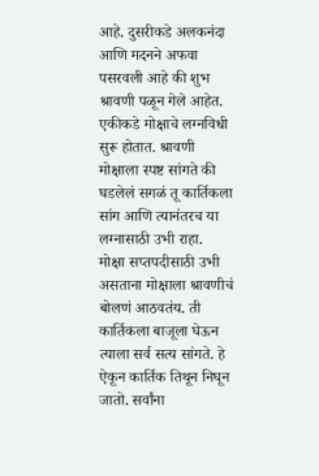आहे. दुसरीकडे अलकनंदा आणि मदनने अफवा पसरवली आहे की शुभ श्रावणी पळून गेले आहेत. एकीकडे मोक्षाचे लग्नविधी सुरू होतात. श्रावणी मोक्षाला स्पष्ट सांगते की घडलेलं सगळं तू कार्तिकला सांग आणि त्यानंतरच या लग्नासाठी उभी राहा.
मोक्षा सप्तपदीसाठी उभी असताना मोक्षाला श्रावणीचं बोलणं आठवतंय. ती कार्तिकला बाजूला घेऊन त्याला सर्व सत्य सांगते. हे ऐकून कार्तिक तिथून निघून जातो. सर्वांना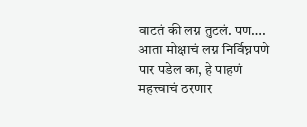वाटतं की लग्न तुटलं. पण…. आता मोक्षाचं लग्न निर्विघ्नपणे पार पडेल का, हे पाहणं महत्त्वाचं ठरणार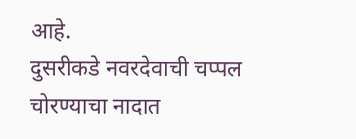आहे.
दुसरीकडे नवरदेवाची चप्पल चोरण्याचा नादात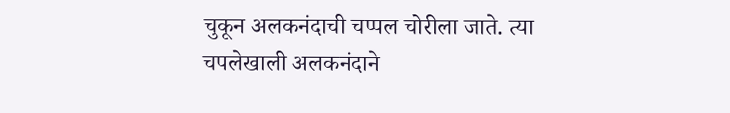चुकून अलकनंदाची चप्पल चोरीला जाते. त्या चपलेखाली अलकनंदाने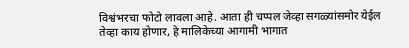विश्वंभरचा फोटो लावला आहे. आता ही चप्पल जेव्हा सगळ्यांसमोर येईल तेव्हा काय होणार, हे मालिकेच्या आगामी भागात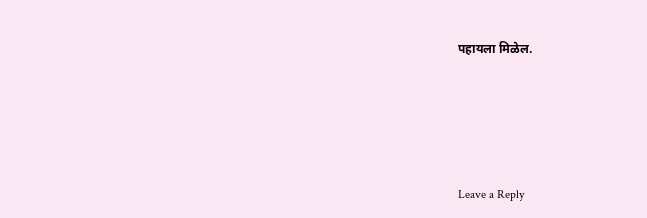पहायला मिळेल.





Leave a Reply